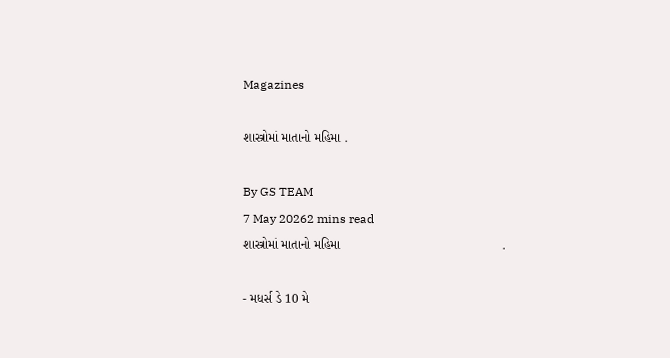Magazines

શાસ્ત્રોમાં માતાનો મહિમા .

By GS TEAM
7 May 20262 mins read
શાસ્ત્રોમાં માતાનો મહિમા                                             .

- મધર્સ ડે 10 મે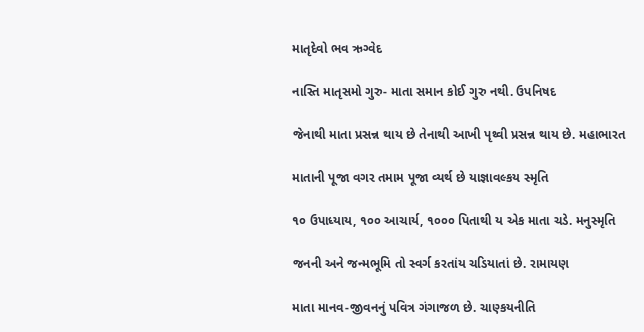માતૃદેવો ભવ ઋગ્વેદ

નાસ્તિ માતૃસમો ગુરુ- માતા સમાન કોઈ ગુરુ નથી. ઉપનિષદ

જેનાથી માતા પ્રસન્ન થાય છે તેનાથી આખી પૃથ્વી પ્રસન્ન થાય છે. મહાભારત

માતાની પૂજા વગર તમામ પૂજા વ્યર્થ છે યાજ્ઞાવલ્કય સ્મૃતિ

૧૦ ઉપાધ્યાય, ૧૦૦ આચાર્ય, ૧૦૦૦ પિતાથી ય એક માતા ચડે. મનુસ્મૃતિ

જનની અને જન્મભૂમિ તો સ્વર્ગ કરતાંય ચડિયાતાં છે. રામાયણ

માતા માનવ-જીવનનું પવિત્ર ગંગાજળ છે. ચાણ્કયનીતિ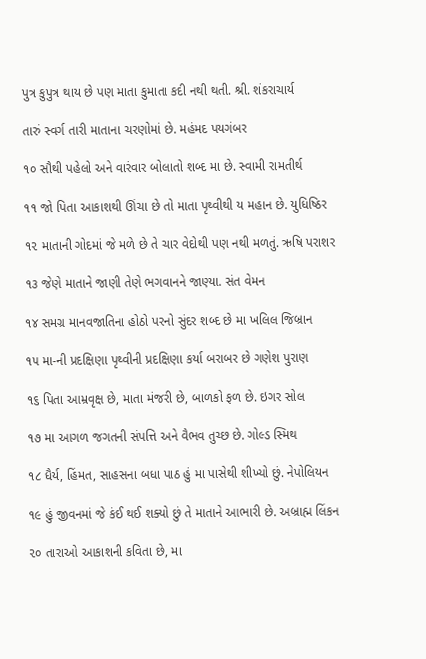પુત્ર કુપુત્ર થાય છે પણ માતા કુમાતા કદી નથી થતી. શ્રી. શંકરાચાર્ય

તારું સ્વર્ગ તારી માતાના ચરણોમાં છે. મહંમદ પયગંબર

૧૦ સૌથી પહેલો અને વારંવાર બોલાતો શબ્દ મા છે. સ્વામી રામતીર્થ

૧૧ જો પિતા આકાશથી ઊંચા છે તો માતા પૃથ્વીથી ય મહાન છે. યુધિષ્ઠિર

૧૨ માતાની ગોદમાં જે મળે છે તે ચાર વેદોથી પણ નથી મળતું. ઋષિ પરાશર

૧૩ જેણે માતાને જાણી તેણે ભગવાનને જાણ્યા. સંત વેમન

૧૪ સમગ્ર માનવજાતિના હોઠો પરનો સુંદર શબ્દ છે મા ખલિલ જિબ્રાન

૧૫ મા-ની પ્રદક્ષિણા પૃથ્વીની પ્રદક્ષિણા કર્યા બરાબર છે ગણેશ પુરાણ

૧૬ પિતા આમ્રવૃક્ષ છે, માતા મંજરી છે, બાળકો ફળ છે. ઇગર સોલ

૧૭ મા આગળ જગતની સંપત્તિ અને વૈભવ તુચ્છ છે. ગોલ્ડ સ્મિથ

૧૮ ધૈર્ય, હિંમત, સાહસના બધા પાઠ હું મા પાસેથી શીખ્યો છું. નેપોલિયન

૧૯ હું જીવનમાં જે કંઈ થઈ શક્યો છું તે માતાને આભારી છે. અબ્રાહ્મ લિંકન

૨૦ તારાઓ આકાશની કવિતા છે, મા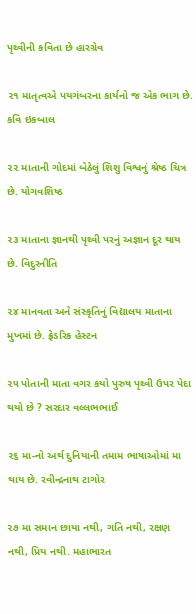પૃથ્વીની કવિતા છે હારગ્રેવ

૨૧ માતૃત્વએ પયગંબરના કાર્યનો જ એક ભાગ છે. કવિ ઇકબાલ

૨૨ માતાની ગોદમાં બેઠેલું શિશુ વિશ્વનું શ્રેષ્ઠ ચિત્ર છે. યોગવશિષ્ઠ

૨૩ માતાના જ્ઞાનથી પૃથ્વી પરનું અજ્ઞાન દૂર થાય છે. વિદુરનીતિ

૨૪ માનવતા અને સંસ્કૃતિનું વિદ્યાલય માતાના મુખમાં છે. ફ્રેડરિક હેસ્ટન

૨૫ પોતાની માતા વગર કયો પુરુષ પૃથ્વી ઉપર પેદા થયો છે ? સરદાર વલ્લભભાઈ

૨૬ મા-નો અર્થ દુનિયાની તમામ ભાષાઓમાં મા થાય છે. રવીન્દ્રનાથ ટાગોર

૨૭ મા સમાન છાયા નથી, ગતિ નથી, રક્ષણ નથી, પ્રિય નથી. મહાભારત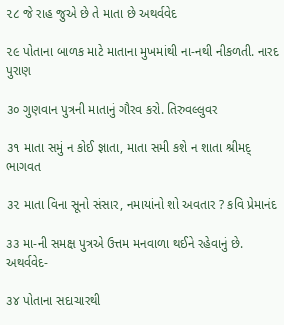૨૮ જે રાહ જુએ છે તે માતા છે અથર્વવેદ

૨૯ પોતાના બાળક માટે માતાના મુખમાંથી ના-નથી નીકળતી. નારદ પુરાણ

૩૦ ગુણવાન પુત્રની માતાનું ગૌરવ કરો. તિરુવલ્લુવર

૩૧ માતા સમું ન કોઈ જ્ઞાતા, માતા સમી કશે ન શાતા શ્રીમદ્ ભાગવત

૩૨ માતા વિના સૂનો સંસાર, નમાયાંનો શો અવતાર ? કવિ પ્રેમાનંદ

૩૩ મા-ની સમક્ષ પુત્રએ ઉત્તમ મનવાળા થઈને રહેવાનું છે. અથર્વવેદ-

૩૪ પોતાના સદાચારથી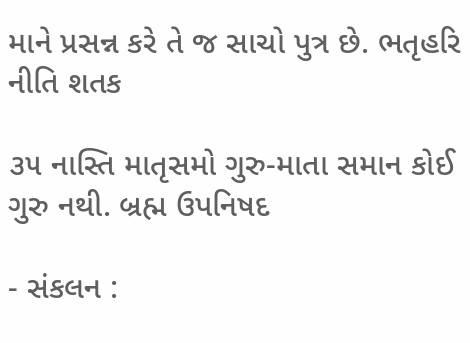માને પ્રસન્ન કરે તે જ સાચો પુત્ર છે. ભતૃહરિ નીતિ શતક

૩૫ નાસ્તિ માતૃસમો ગુરુ-માતા સમાન કોઈ ગુરુ નથી. બ્રહ્મ ઉપનિષદ

- સંકલન :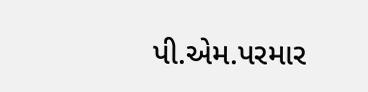પી.એમ.પરમાર